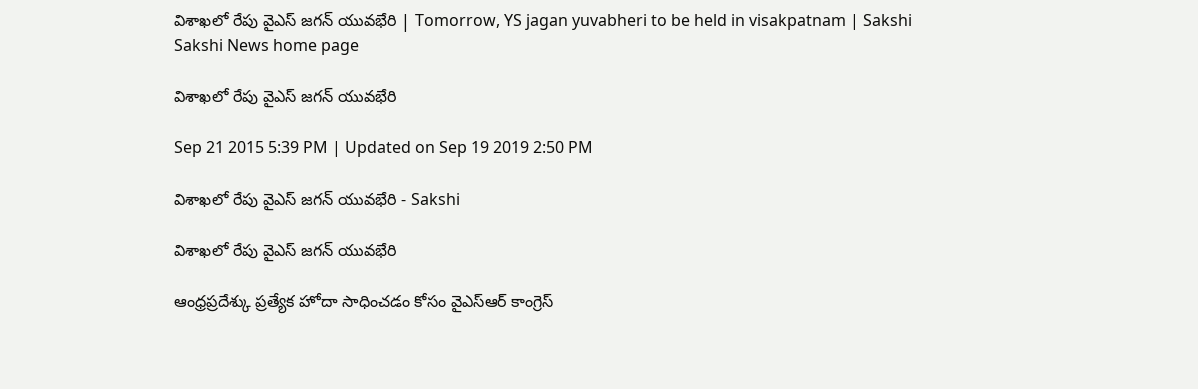విశాఖలో రేపు వైఎస్ జగన్ యువభేరి | Tomorrow, YS jagan yuvabheri to be held in visakpatnam | Sakshi
Sakshi News home page

విశాఖలో రేపు వైఎస్ జగన్ యువభేరి

Sep 21 2015 5:39 PM | Updated on Sep 19 2019 2:50 PM

విశాఖలో రేపు వైఎస్ జగన్ యువభేరి - Sakshi

విశాఖలో రేపు వైఎస్ జగన్ యువభేరి

ఆంధ్రప్రదేశ్కు ప్రత్యేక హోదా సాధించడం కోసం వైఎస్ఆర్ కాంగ్రెస్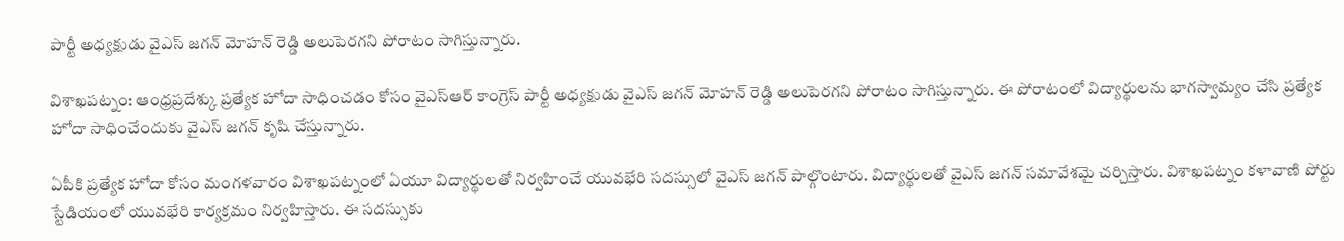పార్టీ అధ్యక్షుడు వైఎస్ జగన్ మోహన్ రెడ్డి అలుపెరగని పోరాటం సాగిస్తున్నారు.

విశాఖపట్నం: ఆంధ్రప్రదేశ్కు ప్రత్యేక హోదా సాధించడం కోసం వైఎస్ఆర్ కాంగ్రెస్ పార్టీ అధ్యక్షుడు వైఎస్ జగన్ మోహన్ రెడ్డి అలుపెరగని పోరాటం సాగిస్తున్నారు. ఈ పోరాటంలో విద్యార్థులను భాగస్వామ్యం చేసి ప్రత్యేక హోదా సాధించేందుకు వైఎస్ జగన్ కృషి చేస్తున్నారు.

ఏపీకి ప్రత్యేక హోదా కోసం మంగళవారం విశాఖపట్నంలో ఏయూ విద్యార్థులతో నిర్వహించే యువభేరి సదస్సులో వైఎస్ జగన్ పాల్గొంటారు. విద్యార్థులతో వైఎస్ జగన్ సమావేశమై చర్చిస్తారు. విశాఖపట్నం కళావాణి పోర్టు స్టేడియంలో యువభేరి కార్యక్రమం నిర్వహిస్తారు. ఈ సదస్సుకు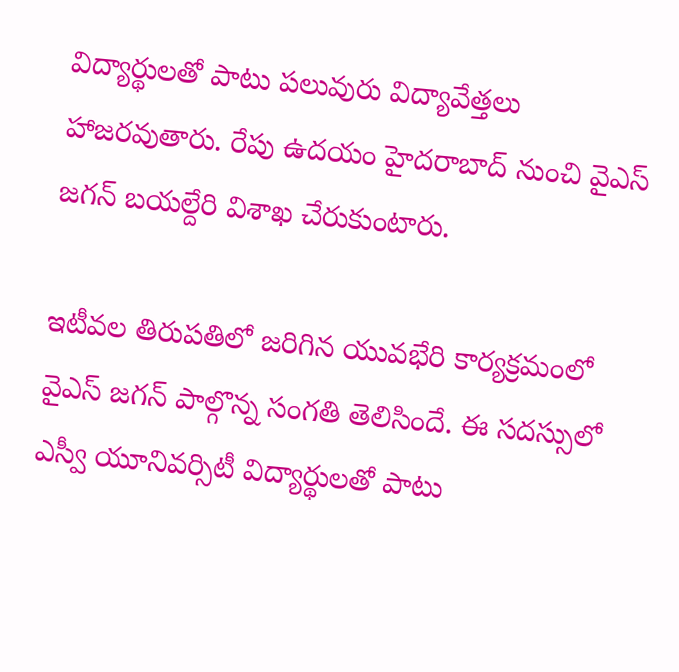విద్యార్థులతో పాటు పలువురు విద్యావేత్తలు హాజరవుతారు. రేపు ఉదయం హైదరాబాద్ నుంచి వైఎస్ జగన్ బయల్దేరి విశాఖ చేరుకుంటారు.

ఇటీవల తిరుపతిలో జరిగిన యువభేరి కార్యక్రమంలో వైఎస్ జగన్ పాల్గొన్న సంగతి తెలిసిందే. ఈ సదస్సులో ఎస్వీ యూనివర్సిటీ విద్యార్థులతో పాటు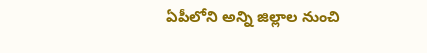ఏపీలోని అన్ని జిల్లాల నుంచి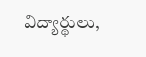విద్యార్థులు,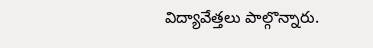విద్యావేత్తలు పాల్గొన్నారు.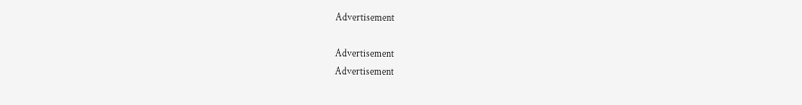Advertisement

Advertisement
Advertisement